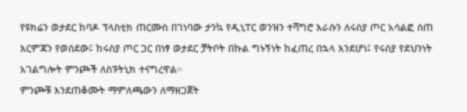የዩክሬን ወታደር ከባዶ ፕላስቲክ ጠርሙስ በገነባው ታንኳ የዲኒፐር ወንዝን ተሻግሮ እራሱን ለሩስያ ጦር አሳልፎ ሰጠ
እርምጃን የወሰደው፤ ከሩስያ ጦር ጋር በነፃ ወታደር ቻትቦት በኩል ግኑኝነት ከፈጠረ በኋላ እንደሆነ፤ የሩስያ የደህንነት አገልግሎት ምንጮች ለስፑትኒክ ተናግረዋል።
ምንጮቹ እንደጠቆሙት ማምለጫውን ለማዘጋጀት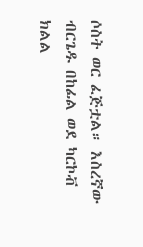ሶስት ወር ፈጅቷል። እስረኛው ብርጌዱ በከፊል ወደ ካርኮቭ ክልል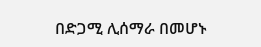በድጋሚ ሊሰማራ በመሆኑ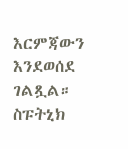እርምጃውን እንደወሰደ ገልጿል።
ስፑትኒክ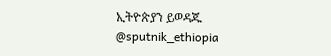ኢትዮጵያን ይወዳጁ @sputnik_ethiopia